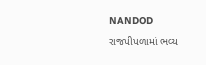NANDOD
રાજપીપળામાં ભવ્ય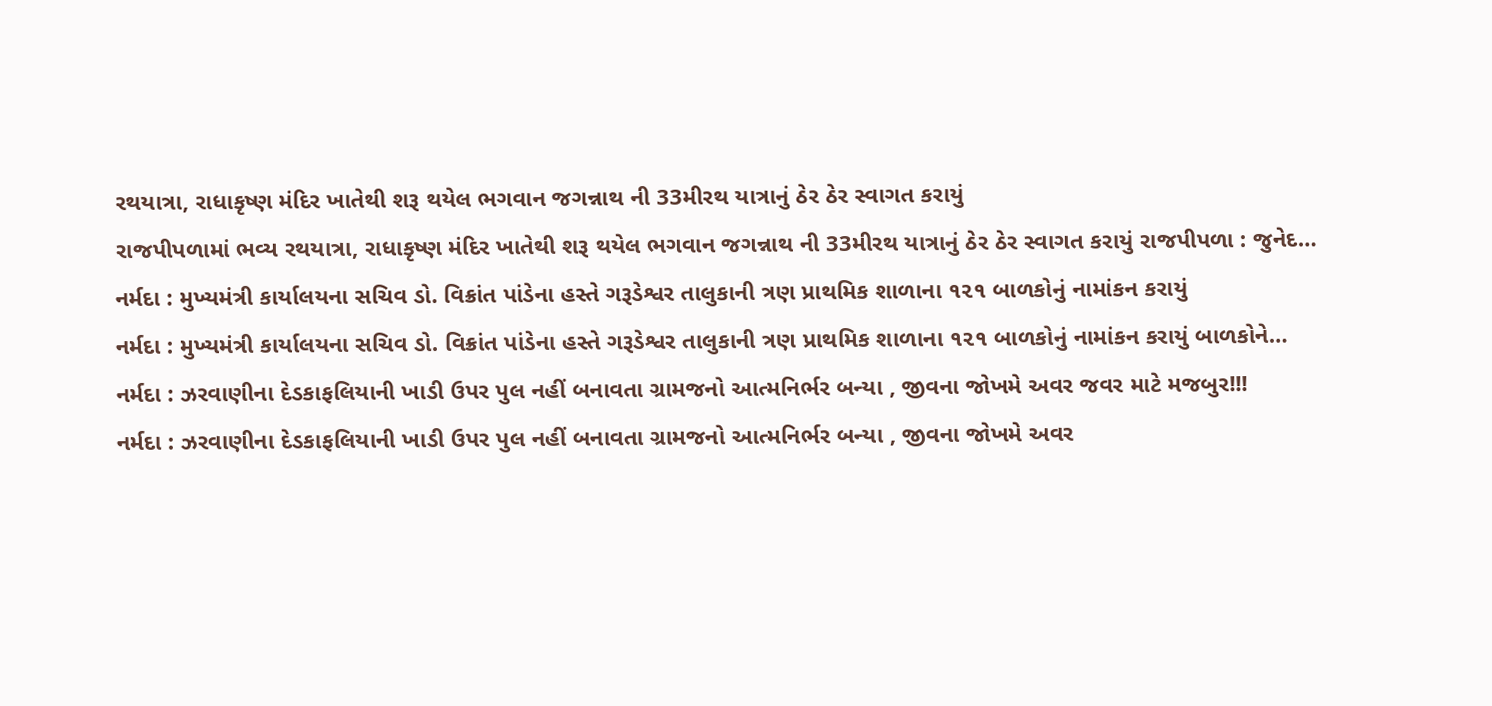રથયાત્રા, રાધાકૃષ્ણ મંદિર ખાતેથી શરૂ થયેલ ભગવાન જગન્નાથ ની 33મીરથ યાત્રાનું ઠેર ઠેર સ્વાગત કરાયું
રાજપીપળામાં ભવ્ય રથયાત્રા, રાધાકૃષ્ણ મંદિર ખાતેથી શરૂ થયેલ ભગવાન જગન્નાથ ની 33મીરથ યાત્રાનું ઠેર ઠેર સ્વાગત કરાયું રાજપીપળા : જુનેદ…
નર્મદા : મુખ્યમંત્રી કાર્યાલયના સચિવ ડો. વિક્રાંત પાંડેના હસ્તે ગરૂડેશ્વર તાલુકાની ત્રણ પ્રાથમિક શાળાના ૧૨૧ બાળકોનું નામાંકન કરાયું
નર્મદા : મુખ્યમંત્રી કાર્યાલયના સચિવ ડો. વિક્રાંત પાંડેના હસ્તે ગરૂડેશ્વર તાલુકાની ત્રણ પ્રાથમિક શાળાના ૧૨૧ બાળકોનું નામાંકન કરાયું બાળકોને…
નર્મદા : ઝરવાણીના દેડકાફલિયાની ખાડી ઉપર પુલ નહીં બનાવતા ગ્રામજનો આત્મનિર્ભર બન્યા , જીવના જોખમે અવર જવર માટે મજબુર!!!
નર્મદા : ઝરવાણીના દેડકાફલિયાની ખાડી ઉપર પુલ નહીં બનાવતા ગ્રામજનો આત્મનિર્ભર બન્યા , જીવના જોખમે અવર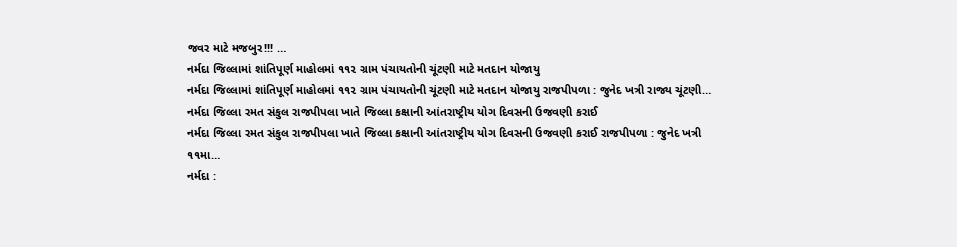જવર માટે મજબુર!!! …
નર્મદા જિલ્લામાં શાંતિપૂર્ણ માહોલમાં ૧૧૨ ગ્રામ પંચાયતોની ચૂંટણી માટે મતદાન યોજાયુ
નર્મદા જિલ્લામાં શાંતિપૂર્ણ માહોલમાં ૧૧૨ ગ્રામ પંચાયતોની ચૂંટણી માટે મતદાન યોજાયુ રાજપીપળા : જુનેદ ખત્રી રાજ્ય ચૂંટણી…
નર્મદા જિલ્લા રમત સંકુલ રાજપીપલા ખાતે જિલ્લા કક્ષાની આંતરાષ્ટ્રીય યોગ દિવસની ઉજવણી કરાઈ
નર્મદા જિલ્લા રમત સંકુલ રાજપીપલા ખાતે જિલ્લા કક્ષાની આંતરાષ્ટ્રીય યોગ દિવસની ઉજવણી કરાઈ રાજપીપળા : જુનેદ ખત્રી ૧૧મા…
નર્મદા :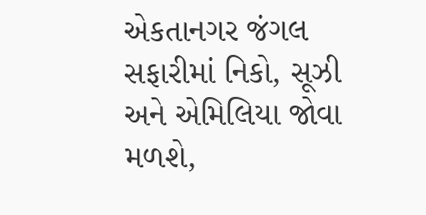એકતાનગર જંગલ સફારીમાં નિકો, સૂઝી અને એમિલિયા જોવા મળશે,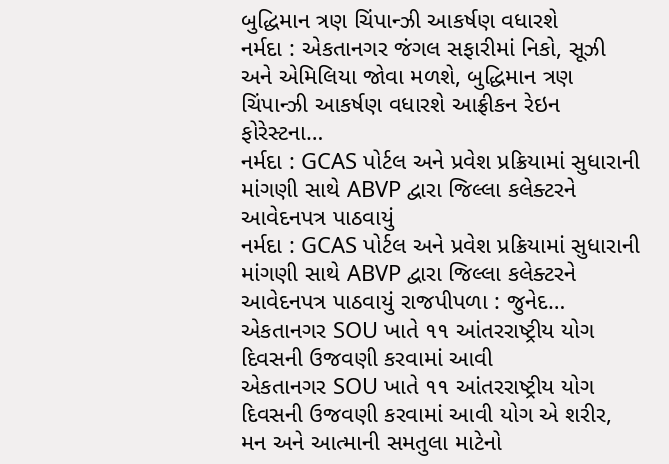બુદ્ધિમાન ત્રણ ચિંપાન્ઝી આકર્ષણ વધારશે
નર્મદા : એકતાનગર જંગલ સફારીમાં નિકો, સૂઝી અને એમિલિયા જોવા મળશે, બુદ્ધિમાન ત્રણ ચિંપાન્ઝી આકર્ષણ વધારશે આફ્રીકન રેઇન ફોરેસ્ટના…
નર્મદા : GCAS પોર્ટલ અને પ્રવેશ પ્રક્રિયામાં સુધારાની માંગણી સાથે ABVP દ્વારા જિલ્લા કલેક્ટરને આવેદનપત્ર પાઠવાયું
નર્મદા : GCAS પોર્ટલ અને પ્રવેશ પ્રક્રિયામાં સુધારાની માંગણી સાથે ABVP દ્વારા જિલ્લા કલેક્ટરને આવેદનપત્ર પાઠવાયું રાજપીપળા : જુનેદ…
એકતાનગર SOU ખાતે ૧૧ આંતરરાષ્ટ્રીય યોગ દિવસની ઉજવણી કરવામાં આવી
એકતાનગર SOU ખાતે ૧૧ આંતરરાષ્ટ્રીય યોગ દિવસની ઉજવણી કરવામાં આવી યોગ એ શરીર, મન અને આત્માની સમતુલા માટેનો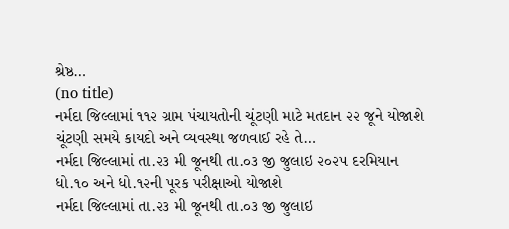શ્રેષ્ઠ…
(no title)
નર્મદા જિલ્લામાં ૧૧૨ ગ્રામ પંચાયતોની ચૂંટણી માટે મતદાન ૨૨ જૂને યોજાશે ચૂંટણી સમયે કાયદો અને વ્યવસ્થા જળવાઈ રહે તે…
નર્મદા જિલ્લામાં તા.૨૩ મી જૂનથી તા.૦૩ જી જુલાઇ ૨૦૨૫ દરમિયાન ધો.૧૦ અને ધો.૧૨ની પૂરક પરીક્ષાઓ યોજાશે
નર્મદા જિલ્લામાં તા.૨૩ મી જૂનથી તા.૦૩ જી જુલાઇ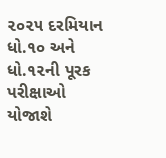૨૦૨૫ દરમિયાન ધો.૧૦ અને ધો.૧૨ની પૂરક પરીક્ષાઓ યોજાશે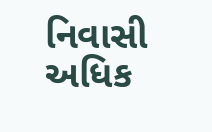નિવાસી અધિક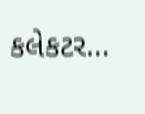કલેકટર…